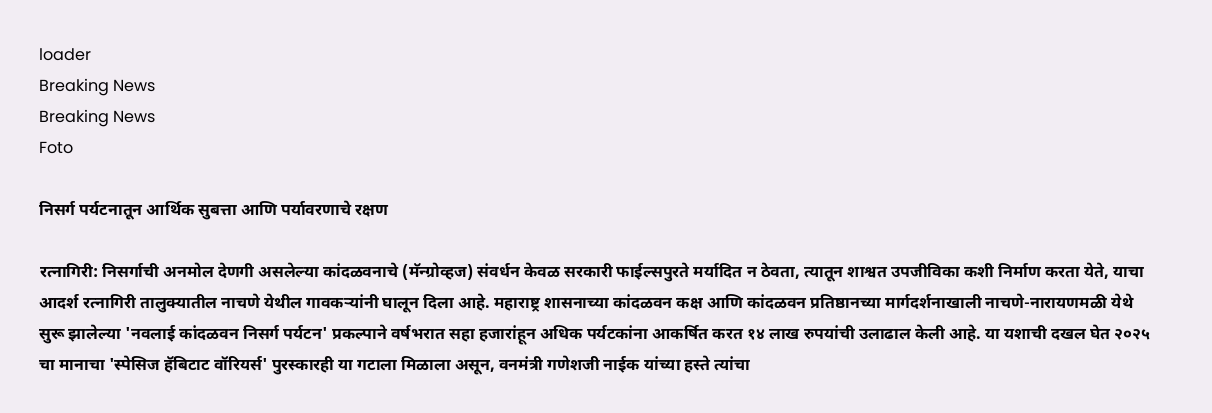loader
Breaking News
Breaking News
Foto

निसर्ग पर्यटनातून आर्थिक सुबत्ता आणि पर्यावरणाचे रक्षण

रत्नागिरी: निसर्गाची अनमोल देणगी असलेल्या कांदळवनाचे (मॅन्ग्रोव्हज) संवर्धन केवळ सरकारी फाईल्सपुरते मर्यादित न ठेवता, त्यातून शाश्वत उपजीविका कशी निर्माण करता येते, याचा आदर्श रत्नागिरी तालुक्यातील नाचणे येथील गावकऱ्यांनी घालून दिला आहे. महाराष्ट्र शासनाच्या कांदळवन कक्ष आणि कांदळवन प्रतिष्ठानच्या मार्गदर्शनाखाली नाचणे-नारायणमळी येथे सुरू झालेल्या 'नवलाई कांदळवन निसर्ग पर्यटन' प्रकल्पाने वर्षभरात सहा हजारांहून अधिक पर्यटकांना आकर्षित करत १४ लाख रुपयांची उलाढाल केली आहे. या यशाची दखल घेत २०२५ चा मानाचा 'स्पेसिज हॅबिटाट वॉरियर्स' पुरस्कारही या गटाला मिळाला असून, वनमंत्री गणेशजी नाईक यांच्या हस्ते त्यांचा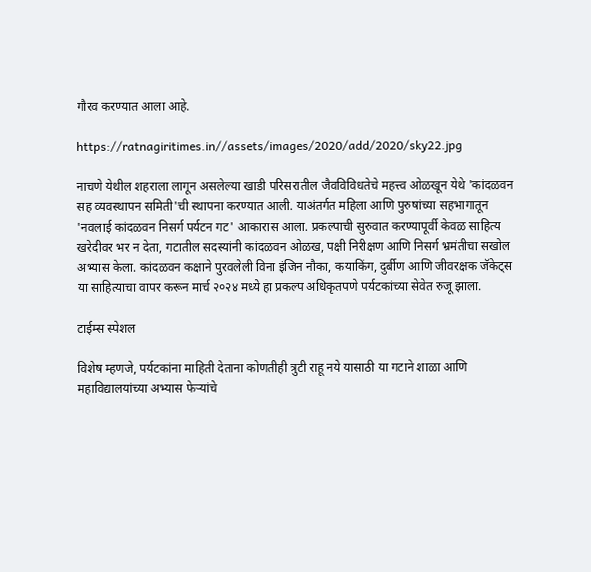गौरव करण्यात आला आहे.

https://ratnagiritimes.in//assets/images/2020/add/2020/sky22.jpg

नाचणे येथील शहराला लागून असलेल्या खाडी परिसरातील जैवविविधतेचे महत्त्व ओळखून येथे 'कांदळवन सह व्यवस्थापन समिती'ची स्थापना करण्यात आली. याअंतर्गत महिला आणि पुरुषांच्या सहभागातून 'नवलाई कांदळवन निसर्ग पर्यटन गट' आकारास आला. प्रकल्पाची सुरुवात करण्यापूर्वी केवळ साहित्य खरेदीवर भर न देता, गटातील सदस्यांनी कांदळवन ओळख, पक्षी निरीक्षण आणि निसर्ग भ्रमंतीचा सखोल अभ्यास केला. कांदळवन कक्षाने पुरवलेली विना इंजिन नौका, कयाकिंग, दुर्बीण आणि जीवरक्षक जॅकेट्स या साहित्याचा वापर करून मार्च २०२४ मध्ये हा प्रकल्प अधिकृतपणे पर्यटकांच्या सेवेत रुजू झाला.

टाईम्स स्पेशल

विशेष म्हणजे, पर्यटकांना माहिती देताना कोणतीही त्रुटी राहू नये यासाठी या गटाने शाळा आणि महाविद्यालयांच्या अभ्यास फेऱ्यांचे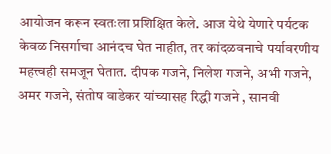आयोजन करून स्वतःला प्रशिक्षित केले. आज येथे येणारे पर्यटक केवळ निसर्गाचा आनंदच घेत नाहीत, तर कांदळवनाचे पर्यावरणीय महत्त्वही समजून घेतात. दीपक गजने, निलेश गजने, अभी गजने, अमर गजने, संतोष वाडेकर यांच्यासह रिद्धी गजने , सानवी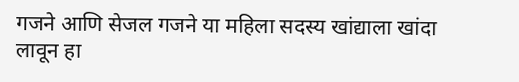गजने आणि सेजल गजने या महिला सदस्य खांद्याला खांदा लावून हा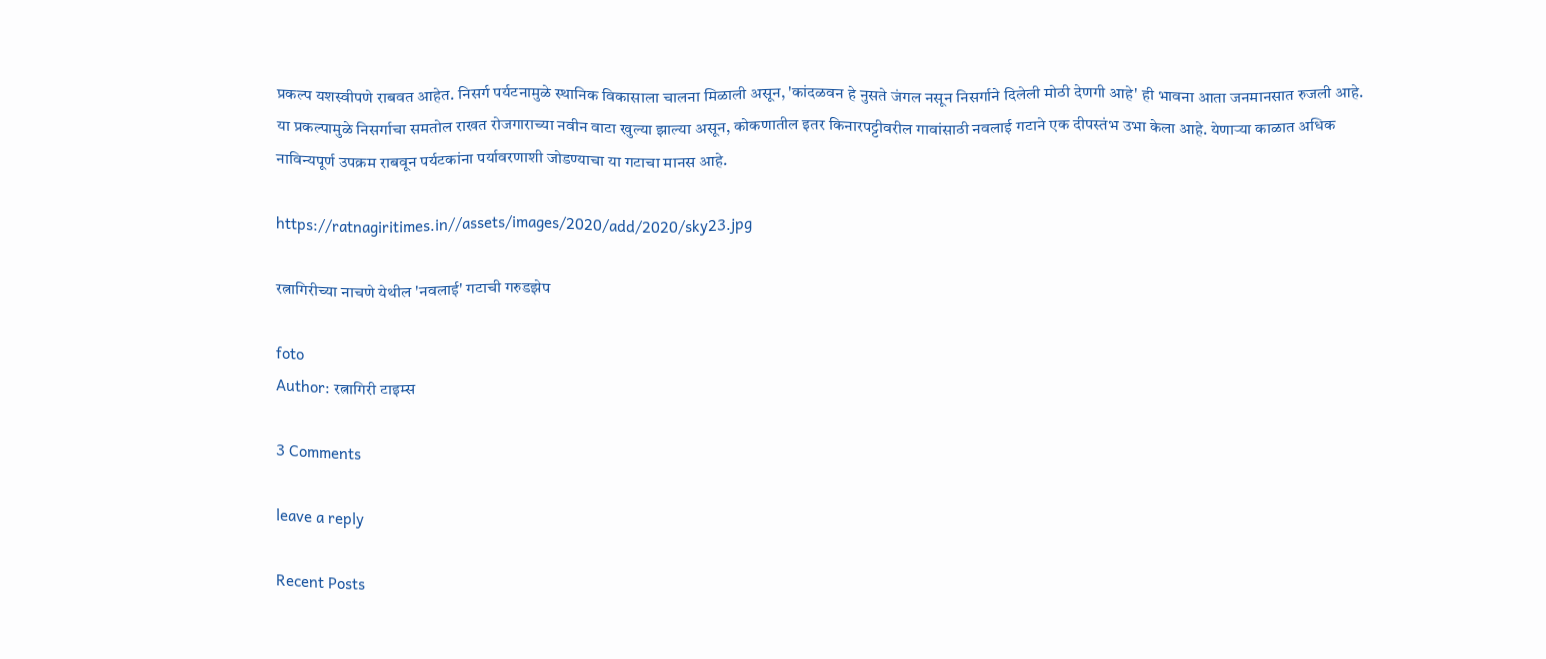प्रकल्प यशस्वीपणे राबवत आहेत. निसर्ग पर्यटनामुळे स्थानिक विकासाला चालना मिळाली असून, 'कांदळवन हे नुसते जंगल नसून निसर्गाने दिलेली मोठी देणगी आहे' ही भावना आता जनमानसात रुजली आहे. या प्रकल्पामुळे निसर्गाचा समतोल राखत रोजगाराच्या नवीन वाटा खुल्या झाल्या असून, कोकणातील इतर किनारपट्टीवरील गावांसाठी नवलाई गटाने एक दीपस्तंभ उभा केला आहे. येणाऱ्या काळात अधिक नाविन्यपूर्ण उपक्रम राबवून पर्यटकांना पर्यावरणाशी जोडण्याचा या गटाचा मानस आहे.

https://ratnagiritimes.in//assets/images/2020/add/2020/sky23.jpg

रत्नागिरीच्या नाचणे येथील 'नवलाई' गटाची गरुडझेप

foto
Author: रत्नागिरी टाइम्स

3 Comments

leave a reply

Recent Posts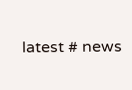latest # news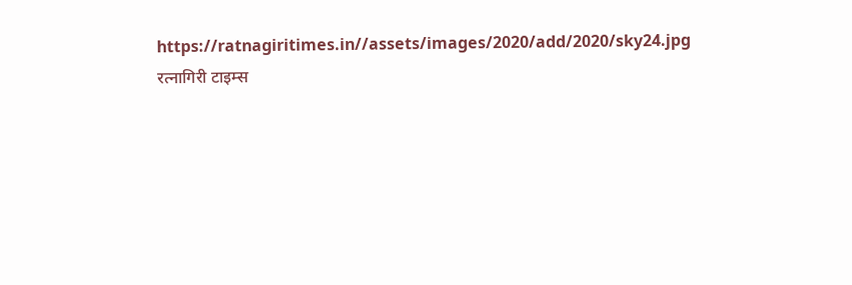https://ratnagiritimes.in//assets/images/2020/add/2020/sky24.jpg
रत्नागिरी टाइम्स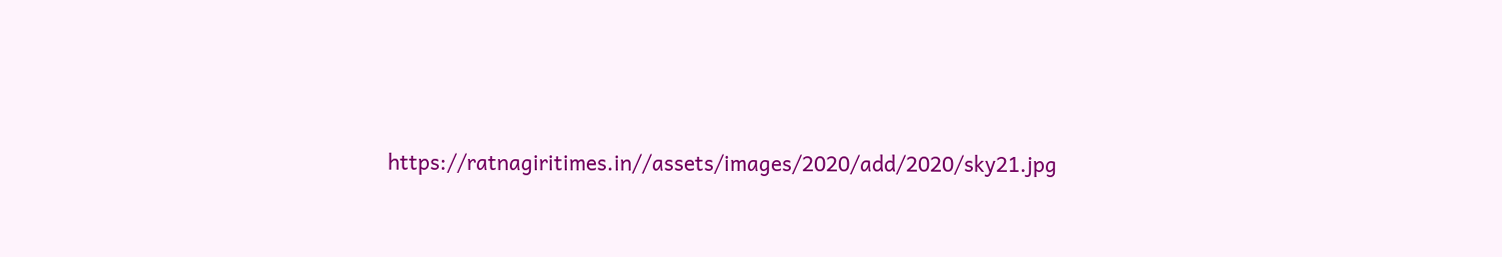https://ratnagiritimes.in//assets/images/2020/add/2020/sky21.jpg